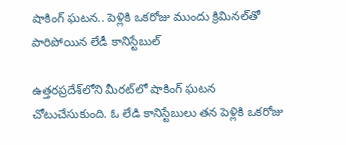షాకింగ్ ఘటన.. పెళ్లికి ఒకరోజు ముందు క్రిమినల్‌తో పారిపోయిన లేడీ కానిస్టేబుల్

ఉత్తరప్రదేశ్‌లోని మీరట్‌లో షాకింగ్ ఘటన చోటుచేసుకుంది. ఓ లేడి కానిస్టేబులు తన పెళ్లికి ఒకరోజు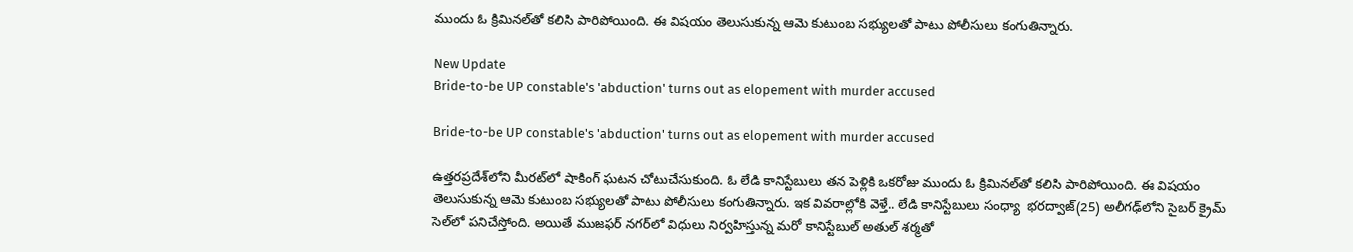ముందు ఓ క్రిమినల్‌తో కలిసి పారిపోయింది. ఈ విషయం తెలుసుకున్న ఆమె కుటుంబ సభ్యులతో పాటు పోలీసులు కంగుతిన్నారు.

New Update
Bride-to-be UP constable's 'abduction' turns out as elopement with murder accused

Bride-to-be UP constable's 'abduction' turns out as elopement with murder accused

ఉత్తరప్రదేశ్‌లోని మీరట్‌లో షాకింగ్ ఘటన చోటుచేసుకుంది. ఓ లేడి కానిస్టేబులు తన పెళ్లికి ఒకరోజు ముందు ఓ క్రిమినల్‌తో కలిసి పారిపోయింది. ఈ విషయం తెలుసుకున్న ఆమె కుటుంబ సభ్యులతో పాటు పోలీసులు కంగుతిన్నారు. ఇక వివరాల్లోకి వెళ్తే.. లేడి కానిస్టేబులు సంధ్యా  భరద్వాజ్(25) అలీగఢ్‌లోని సైబర్‌ క్రైమ్‌ సెల్‌లో పనిచేస్తోంది. అయితే ముజఫర్ నగర్‌లో విధులు నిర్వహిస్తున్న మరో కానిస్టేబుల్ అతుల్ శర్మతో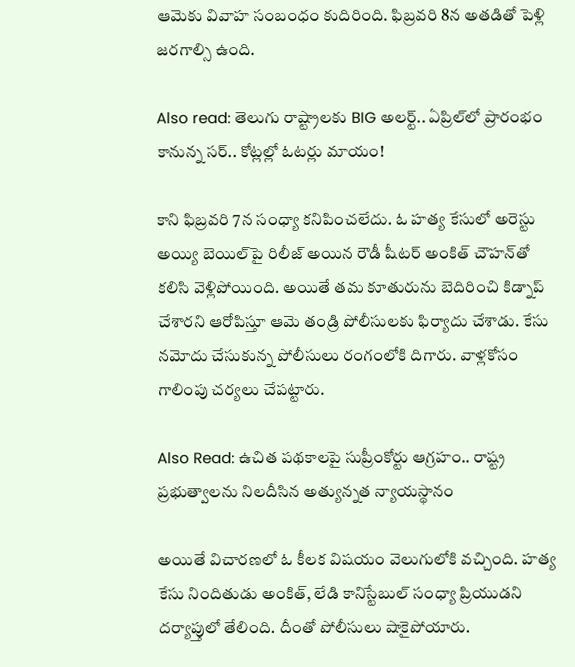ఆమెకు వివాహ సంబంధం కుదిరింది. ఫిబ్రవరి 8న అతడితో పెళ్లి జరగాల్సి ఉంది.

Also read: తెలుగు రాష్ట్రాలకు BIG అలర్ట్.. ఏప్రిల్‌లో ప్రారంభం కానున్న సర్.. కోట్లల్లో ఓటర్లు మాయం!

కాని ఫిబ్రవరి 7న సంధ్యా కనిపించలేదు. ఓ హత్య కేసులో అరెస్టు అయ్యి బెయిల్‌పై రిలీజ్ అయిన రౌడీ షీటర్‌ అంకిత్ చౌహన్‌తో కలిసి వెళ్లిపోయింది. అయితే తమ కూతురును బెదిరించి కిడ్నాప్ చేశారని ఆరోపిస్తూ ఆమె తండ్రి పోలీసులకు ఫిర్యాదు చేశాడు. కేసు నమోదు చేసుకున్న పోలీసులు రంగంలోకి దిగారు. వాళ్లకోసం గాలింపు చర్యలు చేపట్టారు.

Also Read: ఉచిత పథకాలపై సుప్రీంకోర్టు ఆగ్రహం.. రాష్ట్ర ప్రభుత్వాలను నిలదీసిన అత్యున్నత న్యాయస్థానం

అయితే విచారణలో ఓ కీలక విషయం వెలుగులోకి వచ్చింది. హత్య కేసు నిందితుడు అంకిత్, లేడి కానిస్టేబుల్ సంధ్యా ప్రియుడని దర్యాప్తులో తేలింది. దీంతో పోలీసులు షాకైపోయారు.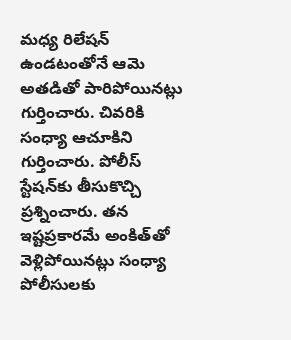మధ్య రిలేషన్ ఉండటంతోనే ఆమె అతడితో పారిపోయినట్లు గుర్తించారు. చివరికి సంధ్యా ఆచూకిని గుర్తించారు. పోలీస్‌ స్టేషన్‌కు తీసుకొచ్చి ప్రశ్నించారు. తన ఇష్టప్రకారమే అంకిత్‌తో వెళ్లిపోయినట్లు సంధ్యా పోలీసులకు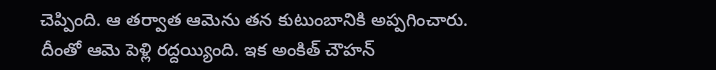చెప్పింది. ఆ తర్వాత ఆమెను తన కుటుంబానికి అప్పగించారు. దీంతో ఆమె పెళ్లి రద్దయ్యింది. ఇక అంకిత్ చౌహన్‌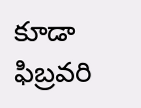కూడా ఫిబ్రవరి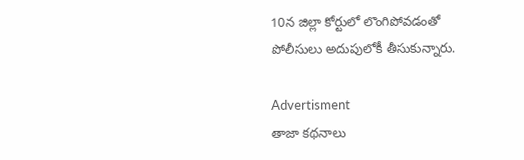10న జిల్లా కోర్టులో లొంగిపోవడంతో పోలీసులు అదుపులోకీ తీసుకున్నారు.

Advertisment
తాజా కథనాలు